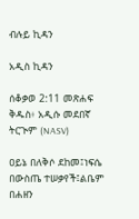ብሉይ ኪዳን

አዲስ ኪዳን

ሰቆቃወ 2:11 መጽሐፍ ቅዱስ፥ አዲሱ መደበኛ ትርጒም (NASV)

ዐይኔ በለቅሶ ደከመ፤ነፍሴ በውስጤ ተሠቃየች፤ልቤም በሐዘን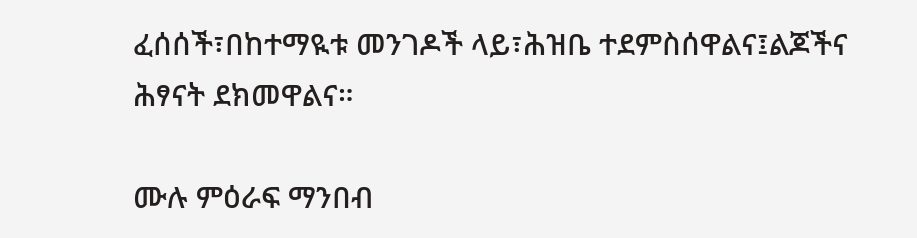ፈሰሰች፣በከተማዪቱ መንገዶች ላይ፣ሕዝቤ ተደምስሰዋልና፤ልጆችና ሕፃናት ደክመዋልና።

ሙሉ ምዕራፍ ማንበብ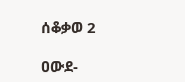ሰቆቃወ 2

ዐውደ-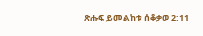ጽሑፍ ይመልከቱ ሰቆቃወ 2:11